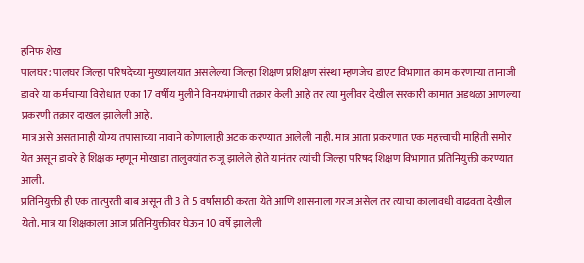हनिफ शेख
पालघर: पालघर जिल्हा परिषदेच्या मुख्यालयात असलेल्या जिल्हा शिक्षण प्रशिक्षण संस्था म्हणजेच डाएट विभागात काम करणाऱ्या तानाजी डावरे या कर्मचाऱ्या विरोधात एका 17 वर्षीय मुलीने विनयभंगाची तक्रार केली आहे तर त्या मुलीवर देखील सरकारी कामात अडथळा आणल्या प्रकरणी तक्रार दाखल झालेली आहे.
मात्र असे असतानाही योग्य तपासाच्या नावाने कोणालाही अटक करण्यात आलेली नाही. मात्र आता प्रकरणात एक महत्त्वाची माहिती समोर येत असून डावरे हे शिक्षक म्हणून मोखाडा तालुक्यांत रुजू झालेले होते यानंतर त्यांची जिल्हा परिषद शिक्षण विभागात प्रतिनियुक्ती करण्यात आली.
प्रतिनियुक्ती ही एक तात्पुरती बाब असून ती 3 ते 5 वर्षांसाठी करता येते आणि शासनाला गरज असेल तर त्याचा कालावधी वाढवता देखील येतो. मात्र या शिक्षकाला आज प्रतिनियुक्तीवर घेऊन 10 वर्षे झालेली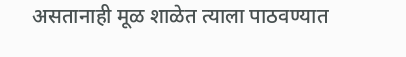असतानाही मूळ शाळेत त्याला पाठवण्यात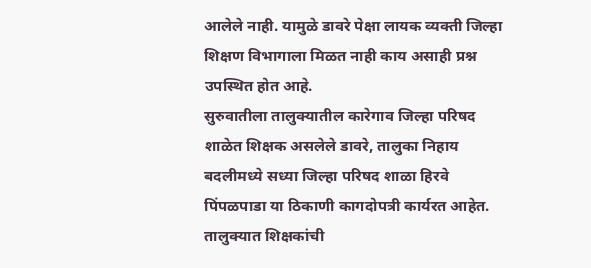आलेले नाही. यामुळे डावरे पेक्षा लायक व्यक्ती जिल्हा शिक्षण विभागाला मिळत नाही काय असाही प्रश्न उपस्थित होत आहे.
सुरुवातीला तालुक्यातील कारेगाव जिल्हा परिषद शाळेत शिक्षक असलेले डावरे, तालुका निहाय बदलीमध्ये सध्या जिल्हा परिषद शाळा हिरवे पिंपळपाडा या ठिकाणी कागदोपत्री कार्यरत आहेत. तालुक्यात शिक्षकांची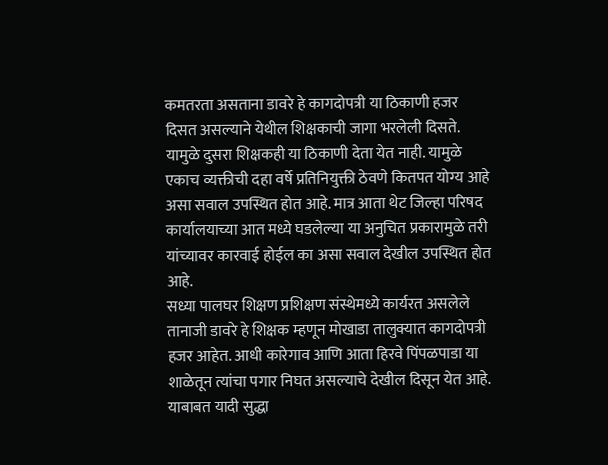कमतरता असताना डावरे हे कागदोपत्री या ठिकाणी हजर दिसत असल्याने येथील शिक्षकाची जागा भरलेली दिसते.
यामुळे दुसरा शिक्षकही या ठिकाणी देता येत नाही. यामुळे एकाच व्यक्तीची दहा वर्षे प्रतिनियुक्ती ठेवणे कितपत योग्य आहे असा सवाल उपस्थित होत आहे. मात्र आता थेट जिल्हा परिषद कार्यालयाच्या आत मध्ये घडलेल्या या अनुचित प्रकारामुळे तरी यांच्यावर कारवाई होईल का असा सवाल देखील उपस्थित होत आहे.
सध्या पालघर शिक्षण प्रशिक्षण संस्थेमध्ये कार्यरत असलेले तानाजी डावरे हे शिक्षक म्हणून मोखाडा तालुक्यात कागदोपत्री हजर आहेत. आधी कारेगाव आणि आता हिरवे पिंपळपाडा या शाळेतून त्यांचा पगार निघत असल्याचे देखील दिसून येत आहे.
याबाबत यादी सुद्धा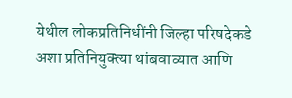येथील लोकप्रतिनिधींनी जिल्हा परिषदेकडे अशा प्रतिनियुक्त्या थांबवाव्यात आणि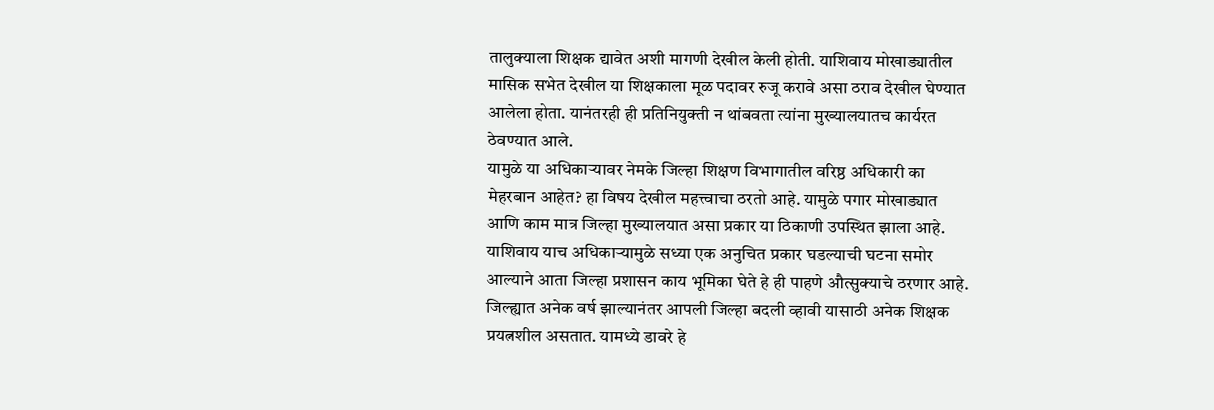तालुक्याला शिक्षक द्यावेत अशी मागणी देखील केली होती. याशिवाय मोखाड्यातील मासिक सभेत देखील या शिक्षकाला मूळ पदावर रुजू करावे असा ठराव देखील घेण्यात आलेला होता. यानंतरही ही प्रतिनियुक्ती न थांबवता त्यांना मुख्यालयातच कार्यरत ठेवण्यात आले.
यामुळे या अधिकाऱ्यावर नेमके जिल्हा शिक्षण विभागातील वरिष्ठ अधिकारी का मेहरबान आहेत? हा विषय देखील महत्त्वाचा ठरतो आहे. यामुळे पगार मोखाड्यात आणि काम मात्र जिल्हा मुख्यालयात असा प्रकार या ठिकाणी उपस्थित झाला आहे. याशिवाय याच अधिकाऱ्यामुळे सध्या एक अनुचित प्रकार घडल्याची घटना समोर आल्याने आता जिल्हा प्रशासन काय भूमिका घेते हे ही पाहणे औत्सुक्याचे ठरणार आहे.
जिल्ह्यात अनेक वर्ष झाल्यानंतर आपली जिल्हा बदली व्हावी यासाठी अनेक शिक्षक प्रयत्नशील असतात. यामध्ये डावरे हे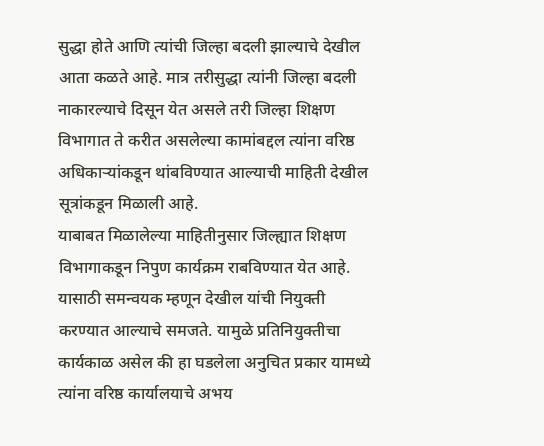सुद्धा होते आणि त्यांची जिल्हा बदली झाल्याचे देखील आता कळते आहे. मात्र तरीसुद्धा त्यांनी जिल्हा बदली नाकारल्याचे दिसून येत असले तरी जिल्हा शिक्षण विभागात ते करीत असलेल्या कामांबद्दल त्यांना वरिष्ठ अधिकाऱ्यांकडून थांबविण्यात आल्याची माहिती देखील सूत्रांकडून मिळाली आहे.
याबाबत मिळालेल्या माहितीनुसार जिल्ह्यात शिक्षण विभागाकडून निपुण कार्यक्रम राबविण्यात येत आहे. यासाठी समन्वयक म्हणून देखील यांची नियुक्ती करण्यात आल्याचे समजते. यामुळे प्रतिनियुक्तीचा कार्यकाळ असेल की हा घडलेला अनुचित प्रकार यामध्ये त्यांना वरिष्ठ कार्यालयाचे अभय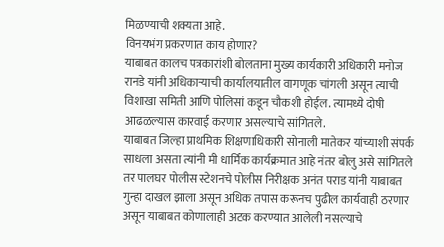मिळण्याची शक्यता आहे.
विनयभंग प्रकरणात काय होणार?
याबाबत कालच पत्रकारांशी बोलताना मुख्य कार्यकारी अधिकारी मनोज रानडे यांनी अधिकाऱ्याची कार्यालयातील वागणूक चांगली असून त्याची विशाखा समिती आणि पोलिसां कडून चौकशी होईल. त्यामध्ये दोषी आढळल्यास कारवाई करणार असल्याचे सांगितले.
याबाबत जिल्हा प्राथमिक शिक्षणाधिकारी सोनाली मातेकर यांच्याशी संपर्क साधला असता त्यांनी मी धार्मिक कार्यक्रमात आहे नंतर बोलु असे सांगितले तर पालघर पोलीस स्टेशनचे पोलीस निरीक्षक अनंत पराड यांनी याबाबत गुन्हा दाखल झाला असून अधिक तपास करूनच पुढील कार्यवाही ठरणार असून याबाबत कोणालाही अटक करण्यात आलेली नसल्याचे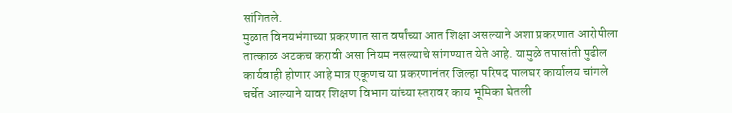सांगितले.
मुळात विनयभंगाच्या प्रकरणात सात वर्षांच्या आत शिक्षा असल्याने अशा प्रकरणात आरोपीला तात्काळ अटकच करावी असा नियम नसल्याचे सांगण्यात येते आहे. यामुळे तपासांती पुढील कार्यवाही होणार आहे मात्र एकूणच या प्रकरणानंतर जिल्हा परिषद पालघर कार्यालय चांगले चर्चेत आल्याने यावर शिक्षण विभाग यांच्या स्तरावर काय भूमिका घेतली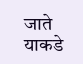जाते याकडे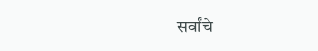सर्वांचे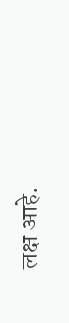लक्ष आहे.